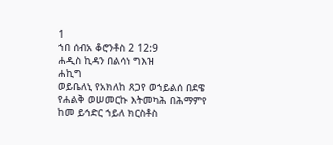1
ኀበ ሰብአ ቆሮንቶስ 2 12:9
ሐዲስ ኪዳን በልሳነ ግእዝ
ሐኪግ
ወይቤለኒ የአክለከ ጸጋየ ወኀይልሰ በደዌ የሐልቅ ወሠመርኩ እትመካሕ በሕማምየ ከመ ይኅድር ኀይለ ክርስቶስ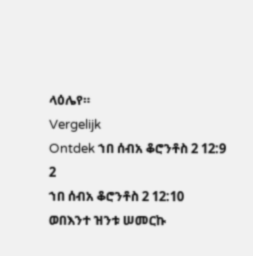ላዕሌየ።
Vergelijk
Ontdek ኀበ ሰብአ ቆሮንቶስ 2 12:9
2
ኀበ ሰብአ ቆሮንቶስ 2 12:10
ወበእንተ ዝንቱ ሠመርኩ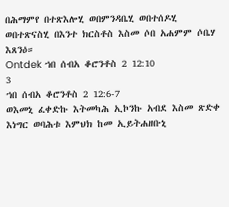በሕማምየ በተጽእሎሂ ወበምንዳቤሂ ወበተሰዶሂ ወበተጽናስሂ በእንተ ክርስቶስ እስመ ሶበ አሐምም ሶቤሃ እጸንዕ።
Ontdek ኀበ ሰብአ ቆሮንቶስ 2 12:10
3
ኀበ ሰብአ ቆሮንቶስ 2 12:6-7
ወእመኒ ፈቀድኩ እትመካሕ ኢኮንኩ አብደ እስመ ጽድቀ እነግር ወባሕቱ እምህክ ከመ ኢይትሐዘቡኒ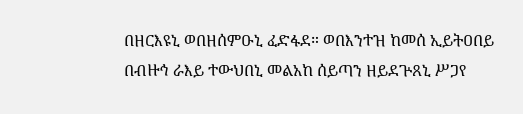በዘርእዩኒ ወበዘሰምዑኒ ፈድፋደ። ወበእንተዝ ከመሰ ኢይትዐበይ በብዙኅ ራእይ ተውህበኒ መልአከ ሰይጣን ዘይደጕጸኒ ሥጋየ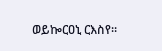ወይኰርዐኒ ርእስየ።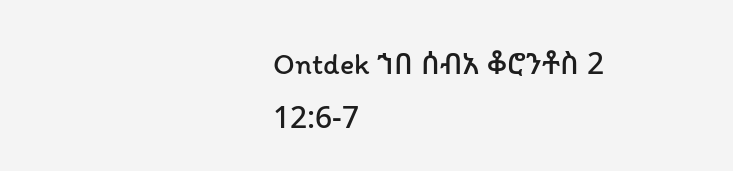Ontdek ኀበ ሰብአ ቆሮንቶስ 2 12:6-7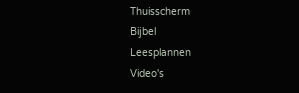Thuisscherm
Bijbel
Leesplannen
Video's